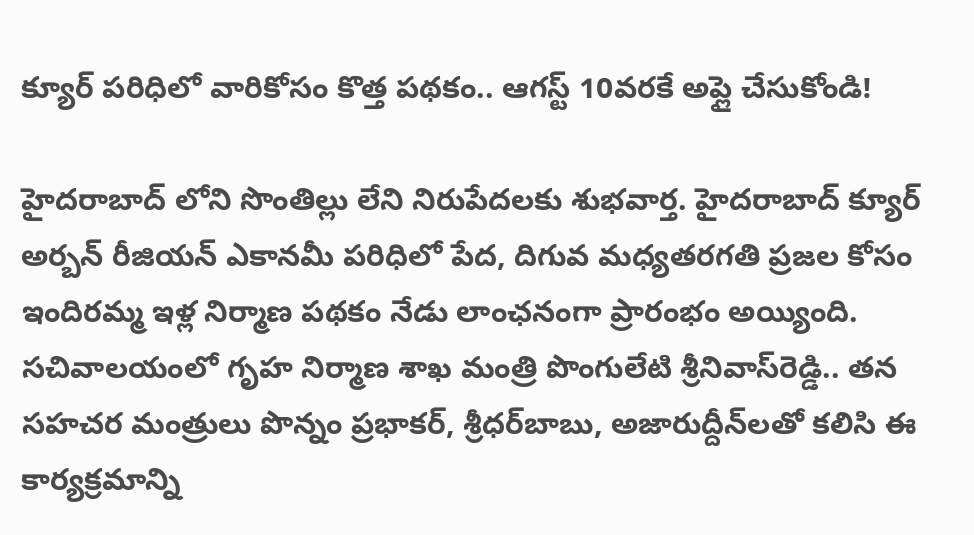క్యూర్ పరిధిలో వారికోసం కొత్త పథకం.. ఆగస్ట్ 10వరకే అప్లై చేసుకోండి!

హైదరాబాద్ లోని సొంతిల్లు లేని నిరుపేదలకు శుభవార్త. హైదరాబాద్ క్యూర్ అర్బన్ రీజియన్ ఎకానమీ పరిధిలో పేద, దిగువ మధ్యతరగతి ప్రజల కోసం ఇందిరమ్మ ఇళ్ల నిర్మాణ పథకం నేడు లాంఛనంగా ప్రారంభం అయ్యింది. సచివాలయంలో గృహ నిర్మాణ శాఖ మంత్రి పొంగులేటి శ్రీనివాస్‌రెడ్డి.. తన సహచర మంత్రులు పొన్నం ప్రభాకర్, శ్రీధర్‌బాబు, అజారుద్దీన్‌లతో కలిసి ఈ కార్యక్రమాన్ని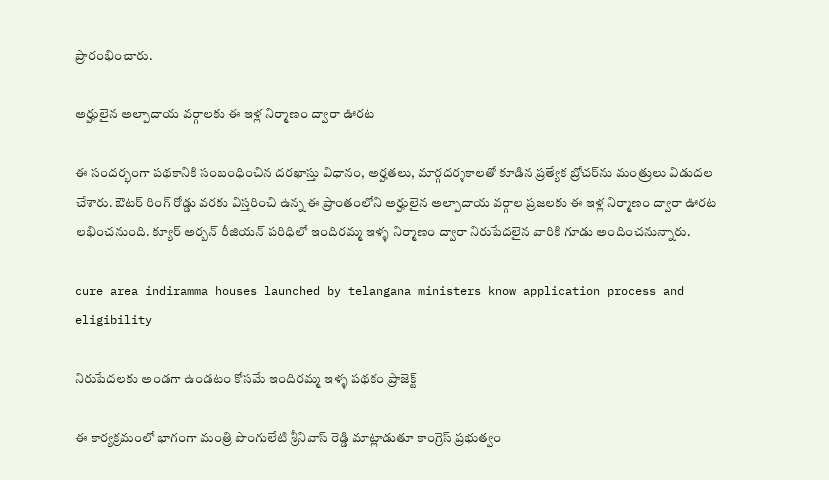ప్రారంభించారు.

అర్హులైన అల్పాదాయ వర్గాలకు ఈ ఇళ్ల నిర్మాణం ద్వారా ఊరట

ఈ సందర్భంగా పథకానికి సంబంధించిన దరఖాస్తు విధానం, అర్హతలు, మార్గదర్శకాలతో కూడిన ప్రత్యేక బ్రోచర్‌ను మంత్రులు విడుదల చేశారు. ఔటర్ రింగ్ రోడ్డు వరకు విస్తరించి ఉన్న ఈ ప్రాంతంలోని అర్హులైన అల్పాదాయ వర్గాల ప్రజలకు ఈ ఇళ్ల నిర్మాణం ద్వారా ఊరట లభించనుంది. క్యూర్ అర్బన్ రీజియన్ పరిధిలో ఇందిరమ్మ ఇళ్ళ నిర్మాణం ద్వారా నిరుపేదలైన వారికి గూడు అందించనున్నారు.

cure area indiramma houses launched by telangana ministers know application process and eligibility

నిరుపేదలకు అండగా ఉండటం కోసమే ఇందిరమ్మ ఇళ్ళ పథకం ప్రాజెక్ట్

ఈ కార్యక్రమంలో భాగంగా మంత్రి పొంగులేటి శ్రీనివాస్ రెడ్డి మాట్లాడుతూ కాంగ్రెస్ ప్రభుత్వం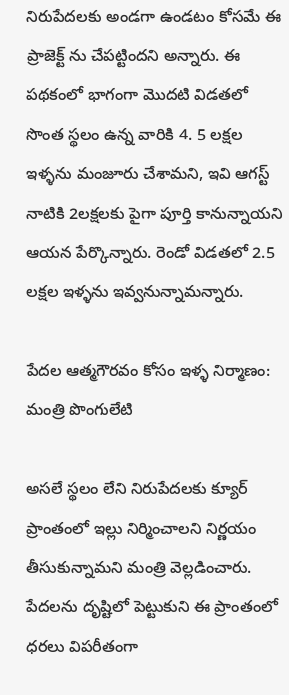నిరుపేదలకు అండగా ఉండటం కోసమే ఈ ప్రాజెక్ట్ ను చేపట్టిందని అన్నారు. ఈ పథకంలో భాగంగా మొదటి విడతలో సొంత స్థలం ఉన్న వారికి 4. 5 లక్షల ఇళ్ళను మంజూరు చేశామని, ఇవి ఆగస్ట్ నాటికి 2లక్షలకు పైగా పూర్తి కానున్నాయని ఆయన పేర్కొన్నారు. రెండో విడతలో 2.5 లక్షల ఇళ్ళను ఇవ్వనున్నామన్నారు.

పేదల ఆత్మగౌరవం కోసం ఇళ్ళ నిర్మాణం: మంత్రి పొంగులేటి

అసలే స్థలం లేని నిరుపేదలకు క్యూర్ ప్రాంతంలో ఇల్లు నిర్మించాలని నిర్ణయం తీసుకున్నామని మంత్రి వెల్లడించారు. పేదలను దృష్టిలో పెట్టుకుని ఈ ప్రాంతంలో ధరలు విపరీతంగా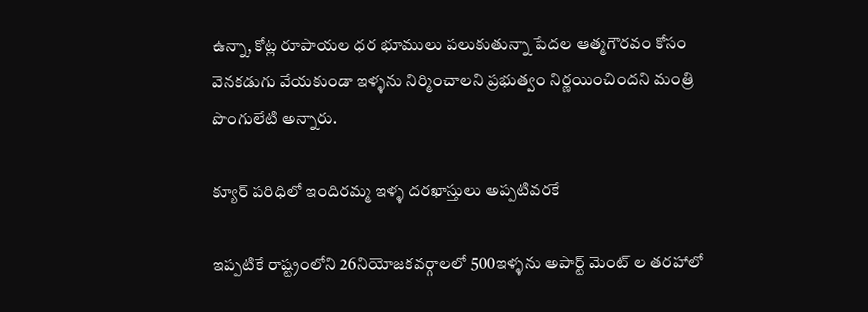ఉన్నా, కోట్ల రూపాయల ధర భూములు పలుకుతున్నా పేదల ఆత్మగౌరవం కోసం వెనకడుగు వేయకుండా ఇళ్ళను నిర్మించాలని ప్రభుత్వం నిర్ణయించిందని మంత్రి పొంగులేటి అన్నారు.

క్యూర్ పరిధిలో ఇందిరమ్మ ఇళ్ళ దరఖాస్తులు అప్పటివరకే

ఇప్పటికే రాష్ట్రంలోని 26నియోజకవర్గాలలో 500ఇళ్ళను అపార్ట్ మెంట్ ల తరహాలో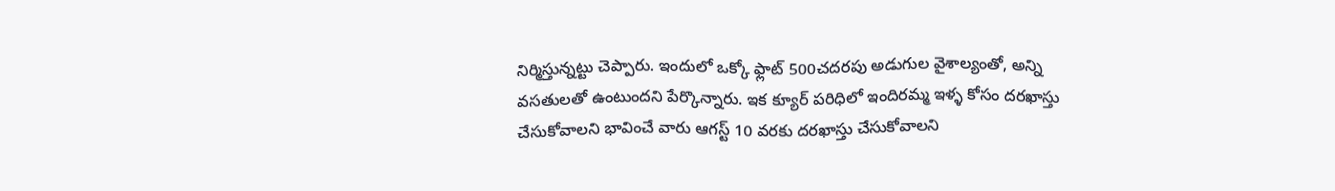నిర్మిస్తున్నట్టు చెప్పారు. ఇందులో ఒక్కో ఫ్లాట్ 500చదరపు అడుగుల వైశాల్యంతో, అన్ని వసతులతో ఉంటుందని పేర్కొన్నారు. ఇక క్యూర్ పరిధిలో ఇందిరమ్మ ఇళ్ళ కోసం దరఖాస్తు చేసుకోవాలని భావించే వారు ఆగస్ట్ 10 వరకు దరఖాస్తు చేసుకోవాలని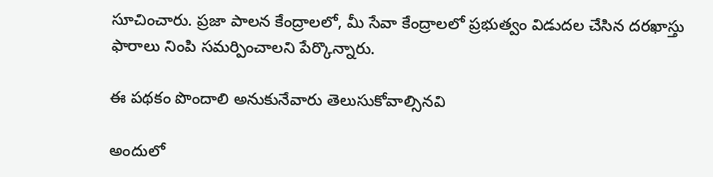సూచించారు. ప్రజా పాలన కేంద్రాలలో, మీ సేవా కేంద్రాలలో ప్రభుత్వం విడుదల చేసిన దరఖాస్తు ఫారాలు నింపి సమర్పించాలని పేర్కొన్నారు.

ఈ పథకం పొందాలి అనుకునేవారు తెలుసుకోవాల్సినవి

అందులో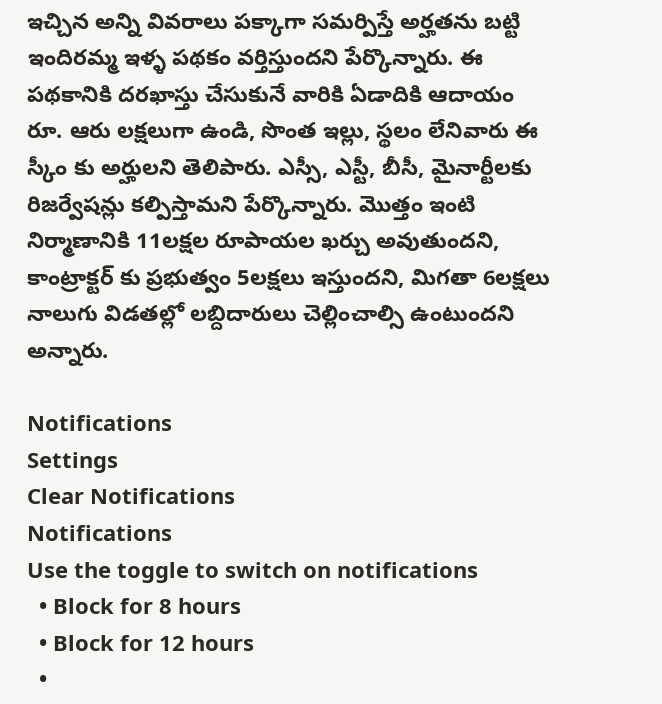ఇచ్చిన అన్ని వివరాలు పక్కాగా సమర్పిస్తే అర్హతను బట్టి ఇందిరమ్మ ఇళ్ళ పథకం వర్తిస్తుందని పేర్కొన్నారు. ఈ పథకానికి దరఖాస్తు చేసుకునే వారికి ఏడాదికి ఆదాయం రూ. ఆరు లక్షలుగా ఉండి, సొంత ఇల్లు, స్థలం లేనివారు ఈ స్కీం కు అర్హులని తెలిపారు. ఎస్సీ, ఎస్టీ, బీసీ, మైనార్టీలకు రిజర్వేషన్లు కల్పిస్తామని పేర్కొన్నారు. మొత్తం ఇంటి నిర్మాణానికి 11లక్షల రూపాయల ఖర్చు అవుతుందని, కాంట్రాక్టర్ కు ప్రభుత్వం 5లక్షలు ఇస్తుందని, మిగతా 6లక్షలు నాలుగు విడతల్లో లబ్దిదారులు చెల్లించాల్సి ఉంటుందని అన్నారు.

Notifications
Settings
Clear Notifications
Notifications
Use the toggle to switch on notifications
  • Block for 8 hours
  • Block for 12 hours
  •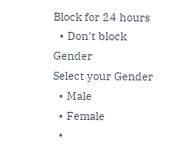Block for 24 hours
  • Don't block
Gender
Select your Gender
  • Male
  • Female
  •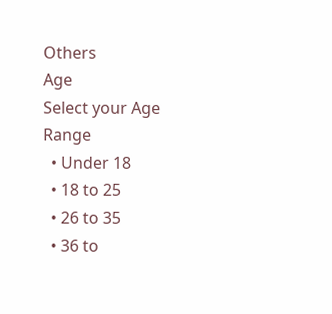Others
Age
Select your Age Range
  • Under 18
  • 18 to 25
  • 26 to 35
  • 36 to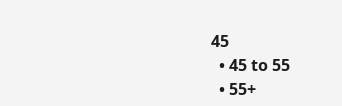45
  • 45 to 55
  • 55+